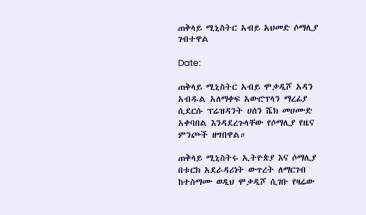ጠቅላይ ሚኒስትር አብይ አህመድ ሶማሊያ ገብተዋል

Date:

ጠቅላይ ሚኒስትር አብይ ሞቃዲሾ አዳን አብዱል አለማቀፍ አውሮፕላን ማረፊያ ሲደርሱ ፕሬዝዳንት ሀሰን ሼክ መሀሙድ አቀባበል እንዳደረጉላቸው የሶማሊያ የዜና ምንጮች ዘግበዋል።

ጠቅላይ ሚኒስትሩ ኢትዮጵያ እና ሶማሊያ በቱርክ አደራዳሪነት ውጥረት ለማርገብ ከተስማሙ ወዲህ ሞቃዲሾ ሲገቡ የዛሬው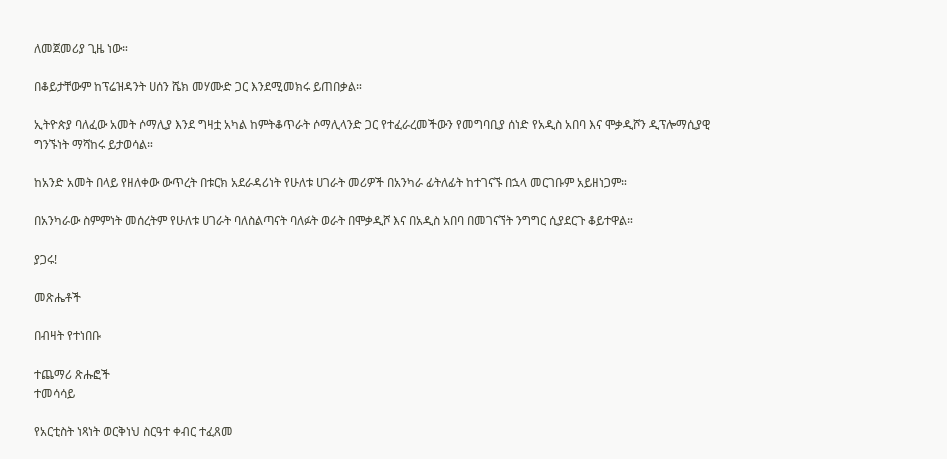ለመጀመሪያ ጊዜ ነው።

በቆይታቸውም ከፕሬዝዳንት ሀሰን ሼክ መሃሙድ ጋር እንደሚመክሩ ይጠበቃል።

ኢትዮጵያ ባለፈው አመት ሶማሊያ እንደ ግዛቷ አካል ከምትቆጥራት ሶማሊላንድ ጋር የተፈራረመችውን የመግባቢያ ሰነድ የአዲስ አበባ እና ሞቃዲሾን ዲፕሎማሲያዊ ግንኙነት ማሻከሩ ይታወሳል።

ከአንድ አመት በላይ የዘለቀው ውጥረት በቱርክ አደራዳሪነት የሁለቱ ሀገራት መሪዎች በአንካራ ፊትለፊት ከተገናኙ በኋላ መርገቡም አይዘነጋም።

በአንካራው ስምምነት መሰረትም የሁለቱ ሀገራት ባለስልጣናት ባለፉት ወራት በሞቃዲሾ እና በአዲስ አበባ በመገናኘት ንግግር ሲያደርጉ ቆይተዋል።

ያጋሩ!

መጽሔቶች

በብዛት የተነበቡ

ተጨማሪ ጽሑፎች
ተመሳሳይ

የአርቲስት ነጻነት ወርቅነህ ስርዓተ ቀብር ተፈጸመ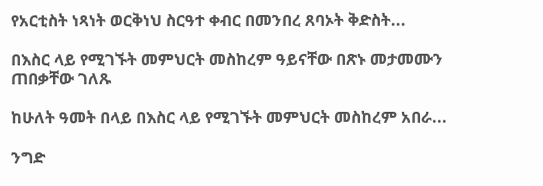የአርቲስት ነጻነት ወርቅነህ ስርዓተ ቀብር በመንበረ ጸባኦት ቅድስት...

በእስር ላይ የሚገኙት መምህርት መስከረም ዓይናቸው በጽኑ መታመሙን ጠበቃቸው ገለጹ

ከሁለት ዓመት በላይ በእስር ላይ የሚገኙት መምህርት መስከረም አበራ...

ንግድ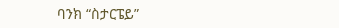ባንክ “ስታርፔይ”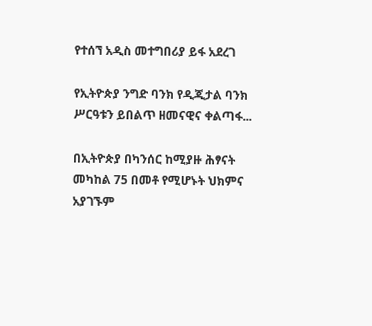የተሰኘ አዲስ መተግበሪያ ይፋ አደረገ

የኢትዮጵያ ንግድ ባንክ የዲጂታል ባንክ ሥርዓቱን ይበልጥ ዘመናዊና ቀልጣፋ...

በኢትዮጵያ በካንሰር ከሚያዙ ሕፃናት መካከል 75 በመቶ የሚሆኑት ህክምና አያገኙም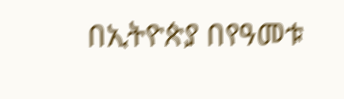በኢትዮጵያ በየዓመቱ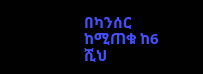በካንሰር ከሚጠቁ ከ6 ሺህ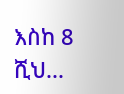እስከ 8 ሺህ...